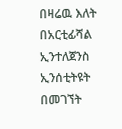በዛሬዉ እለት በአርቲፊሻል ኢንተለጀንስ ኢንሰቲትዩት በመገኘት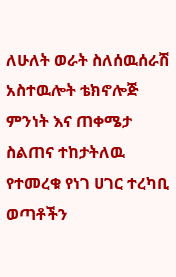ለሁለት ወራት ስለሰዉሰራሽ አስተዉሎት ቴክኖሎጅ ምንነት እና ጠቀሜታ ስልጠና ተከታትለዉ የተመረቁ የነገ ሀገር ተረካቢ ወጣቶችን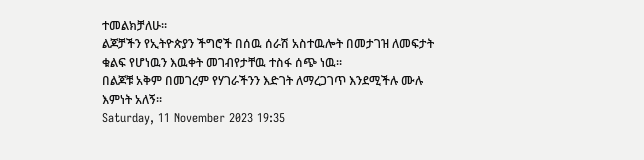ተመልክቻለሁ፡፡
ልጆቻችን የኢትዮጵያን ችግሮች በሰዉ ሰራሽ አስተዉሎት በመታገዝ ለመፍታት ቁልፍ የሆነዉን እዉቀት መገብየታቸዉ ተስፋ ሰጭ ነዉ፡፡
በልጆቹ አቅም በመገረም የሃገራችንን እድገት ለማረጋገጥ እንደሚችሉ ሙሉ እምነት አለኝ፡፡
Saturday, 11 November 2023 19:35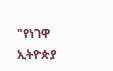"የነገዋ ኢትዮጵያ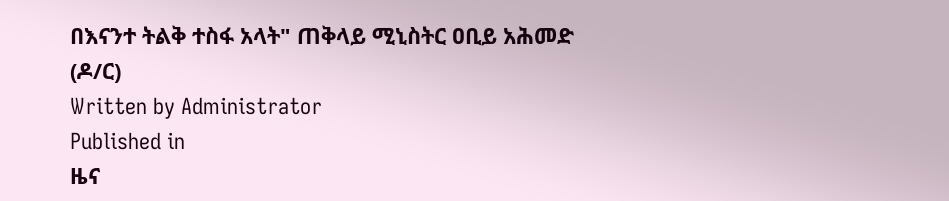በእናንተ ትልቅ ተስፋ አላት" ጠቅላይ ሚኒስትር ዐቢይ አሕመድ (ዶ/ር)
Written by Administrator
Published in
ዜና